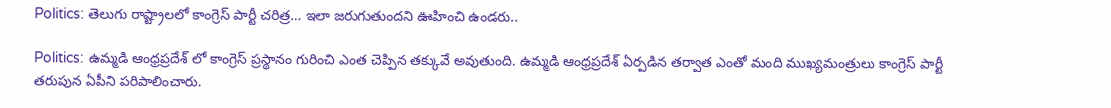Politics: తెలుగు రాష్ట్రాలలో కాంగ్రెస్ పార్టీ చరిత్ర… ఇలా జరుగుతుందని ఊహించి ఉండరు..

Politics: ఉమ్మడి ఆంధ్రప్రదేశ్ లో కాంగ్రెస్ ప్రస్థానం గురించి ఎంత చెప్పిన తక్కువే అవుతుంది. ఉమ్మడి ఆంధ్రప్రదేశ్ ఏర్పడిన తర్వాత ఎంతో మంది ముఖ్యమంత్రులు కాంగ్రెస్ పార్టీ తరుపున ఏపీని పరిపాలించారు.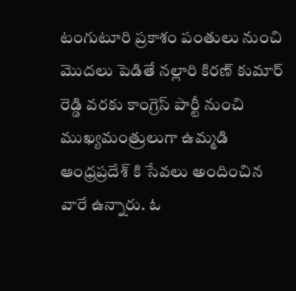టంగుటూరి ప్రకాశం పంతులు నుంచి మొదలు పెడితే నల్లారి కిరణ్ కుమార్ రెడ్డి వరకు కాంగ్రెస్ పార్టీ నుంచి ముఖ్యమంత్రులుగా ఉమ్మడి ఆంధ్రప్రదేశ్ కి సేవలు అందించిన వారే ఉన్నారు. ఓ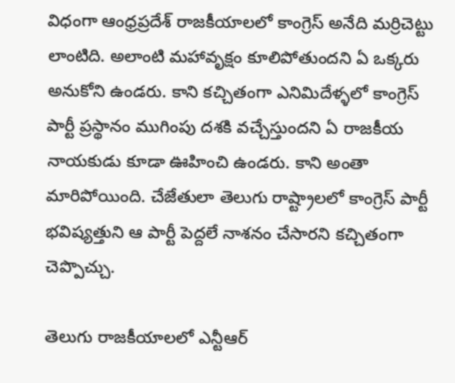విధంగా ఆంధ్రప్రదేశ్ రాజకీయాలలో కాంగ్రెస్ అనేది మర్రిచెట్టు లాంటిది. అలాంటి మహావృక్షం కూలిపోతుందని ఏ ఒక్కరు అనుకోని ఉండరు. కాని కచ్చితంగా ఎనిమిదేళ్ళలో కాంగ్రెస్ పార్టీ ప్రస్థానం ముగింపు దశకి వచ్చేస్తుందని ఏ రాజకీయ నాయకుడు కూడా ఊహించి ఉండరు. కాని అంతా మారిపోయింది. చేజేతులా తెలుగు రాష్ట్రాలలో కాంగ్రెస్ పార్టీ భవిష్యత్తుని ఆ పార్టీ పెద్దలే నాశనం చేసారని కచ్చితంగా చెప్పొచ్చు.

తెలుగు రాజకీయాలలో ఎన్టీఆర్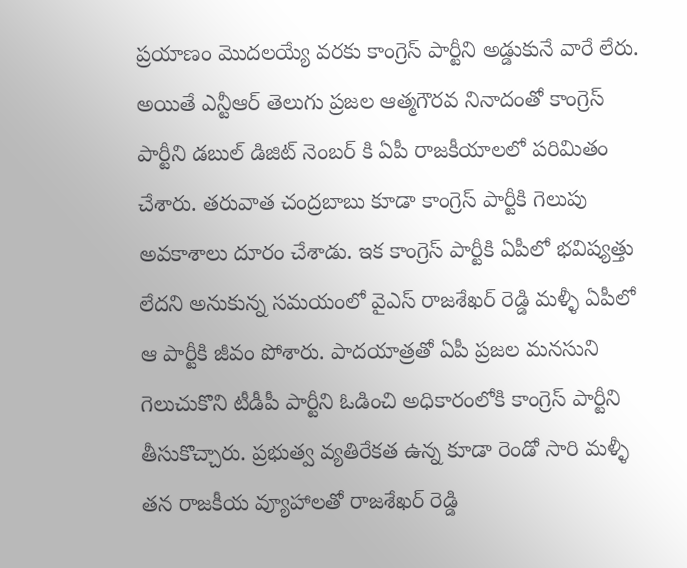ప్రయాణం మొదలయ్యే వరకు కాంగ్రెస్ పార్టీని అడ్డుకునే వారే లేరు. అయితే ఎన్టీఆర్ తెలుగు ప్రజల ఆత్మగౌరవ నినాదంతో కాంగ్రెస్ పార్టీని డబుల్ డిజిట్ నెంబర్ కి ఏపీ రాజకీయాలలో పరిమితం చేశారు. తరువాత చంద్రబాబు కూడా కాంగ్రెస్ పార్టీకి గెలుపు అవకాశాలు దూరం చేశాడు. ఇక కాంగ్రెస్ పార్టీకి ఏపీలో భవిష్యత్తు లేదని అనుకున్న సమయంలో వైఎస్ రాజశేఖర్ రెడ్డి మళ్ళీ ఏపీలో ఆ పార్టీకి జీవం పోశారు. పాదయాత్రతో ఏపీ ప్రజల మనసుని గెలుచుకొని టీడీపీ పార్టీని ఓడించి అధికారంలోకి కాంగ్రెస్ పార్టీని తీసుకొచ్చారు. ప్రభుత్వ వ్యతిరేకత ఉన్న కూడా రెండో సారి మళ్ళీ తన రాజకీయ వ్యూహాలతో రాజశేఖర్ రెడ్డి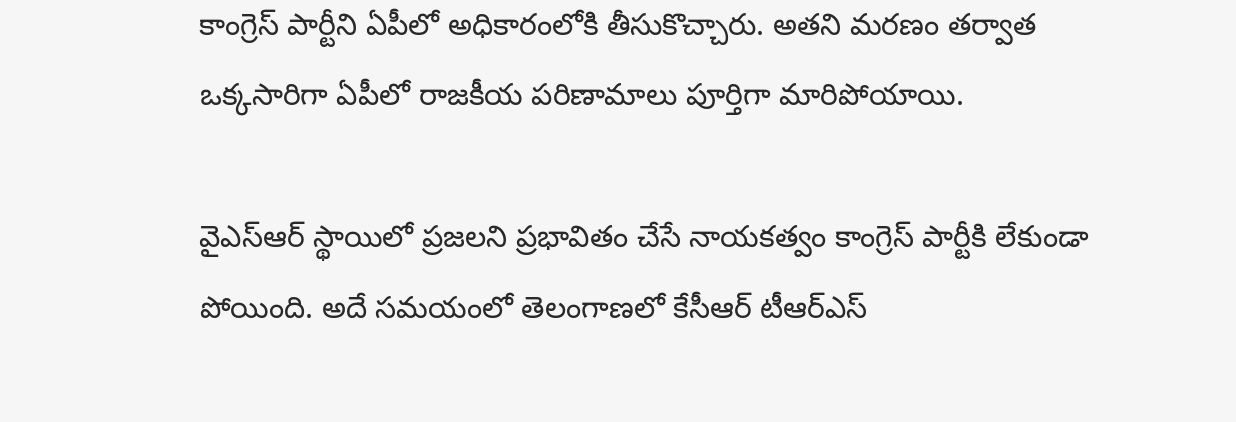కాంగ్రెస్ పార్టీని ఏపీలో అధికారంలోకి తీసుకొచ్చారు. అతని మరణం తర్వాత ఒక్కసారిగా ఏపీలో రాజకీయ పరిణామాలు పూర్తిగా మారిపోయాయి.

వైఎస్ఆర్ స్థాయిలో ప్రజలని ప్రభావితం చేసే నాయకత్వం కాంగ్రెస్ పార్టీకి లేకుండా పోయింది. అదే సమయంలో తెలంగాణలో కేసీఆర్ టీఆర్ఎస్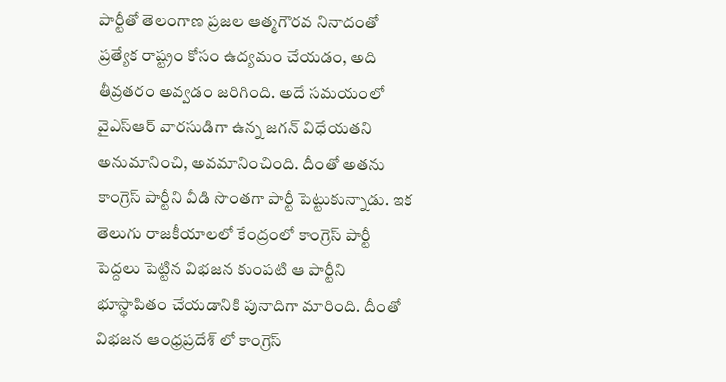పార్టీతో తెలంగాణ ప్రజల ఆత్మగౌరవ నినాదంతో ప్రత్యేక రాష్ట్రం కోసం ఉద్యమం చేయడం, అది తీవ్రతరం అవ్వడం జరిగింది. అదే సమయంలో వైఎస్ఆర్ వారసుడిగా ఉన్న జగన్ విధేయతని అనుమానించి, అవమానించింది. దీంతో అతను కాంగ్రెస్ పార్టీని వీడి సొంతగా పార్టీ పెట్టుకున్నాడు. ఇక తెలుగు రాజకీయాలలో కేంద్రంలో కాంగ్రెస్ పార్టీ పెద్దలు పెట్టిన విభజన కుంపటి ఆ పార్టీని భూస్థాపితం చేయడానికి పునాదిగా మారింది. దీంతో విభజన ఆంధ్రప్రదేశ్ లో కాంగ్రెస్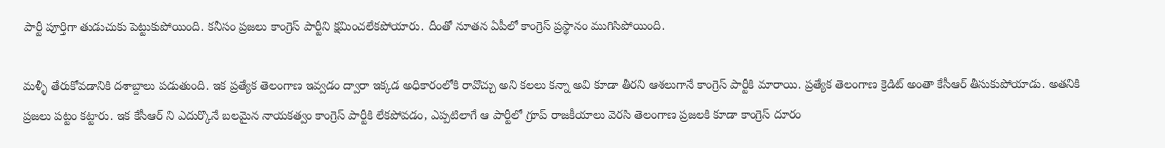పార్టీ పూర్తిగా తుడుచుకు పెట్టుకుపోయింది. కనీసం ప్రజలు కాంగ్రెస్ పార్టీని క్షమించలేకపోయారు. దీంతో నూతన ఏపీలో కాంగ్రెస్ ప్రస్థానం ముగిసిపోయింది.

మళ్ళీ తేరుకోవడానికి దశాబ్దాలు పడుతుంది. ఇక ప్రత్యేక తెలంగాణ ఇవ్వడం ద్వారా ఇక్కడ అధికారంలోకి రావొచ్చు అని కలలు కన్నా అవి కూడా తీరని ఆశలుగానే కాంగ్రెస్ పార్టీకి మారాయి. ప్రత్యేక తెలంగాణ క్రెడిట్ అంతా కేసీఆర్ తీసుకుపోయాడు. అతనికి ప్రజలు పట్టం కట్టారు. ఇక కేసీఆర్ ని ఎదుర్కొనే బలమైన నాయకత్వం కాంగ్రెస్ పార్టీకి లేకపోవడం, ఎప్పటిలాగే ఆ పార్టీలో గ్రూప్ రాజకీయాలు వెరసి తెలంగాణ ప్రజలకి కూడా కాంగ్రెస్ దూరం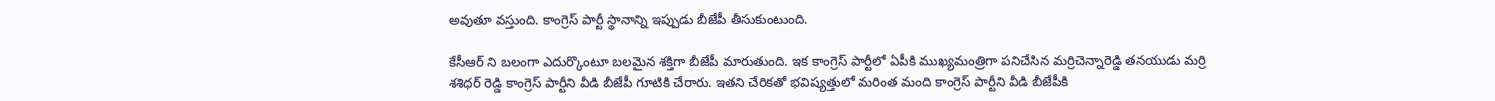అవుతూ వస్తుంది. కాంగ్రెస్ పార్టీ స్థానాన్ని ఇప్పుడు బీజేపీ తీసుకుంటుంది.

కేసీఆర్ ని బలంగా ఎదుర్కొంటూ బలమైన శక్తిగా బీజేపీ మారుతుంది. ఇక కాంగ్రెస్ పార్టీలో ఏపీకి ముఖ్యమంత్రిగా పనిచేసిన మర్రిచెన్నారెడ్డి తనయుడు మర్రి శశిధర్ రెడ్డి కాంగ్రెస్ పార్టీని వీడి బీజేపీ గూటికి చేరారు. ఇతని చేరికతో భవిష్యత్తులో మరింత మంది కాంగ్రెస్ పార్టీని వీడి బీజేపీకి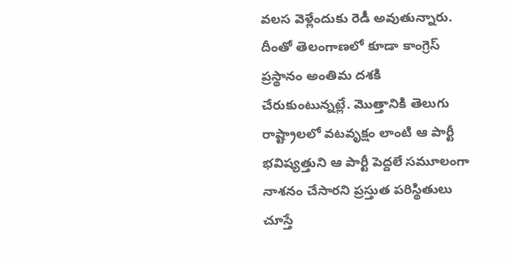వలస వెళ్లేందుకు రెడీ అవుతున్నారు. దీంతో తెలంగాణలో కూడా కాంగ్రెస్ ప్రస్థానం అంతిమ దశకి చేరుకుంటున్నట్లే. మొత్తానికి తెలుగు రాష్ట్రాలలో వటవృక్షం లాంటి ఆ పార్టీ భవిష్యత్తుని ఆ పార్టీ పెద్దలే సమూలంగా నాశనం చేసారని ప్రస్తుత పరిస్థితులు చూస్తే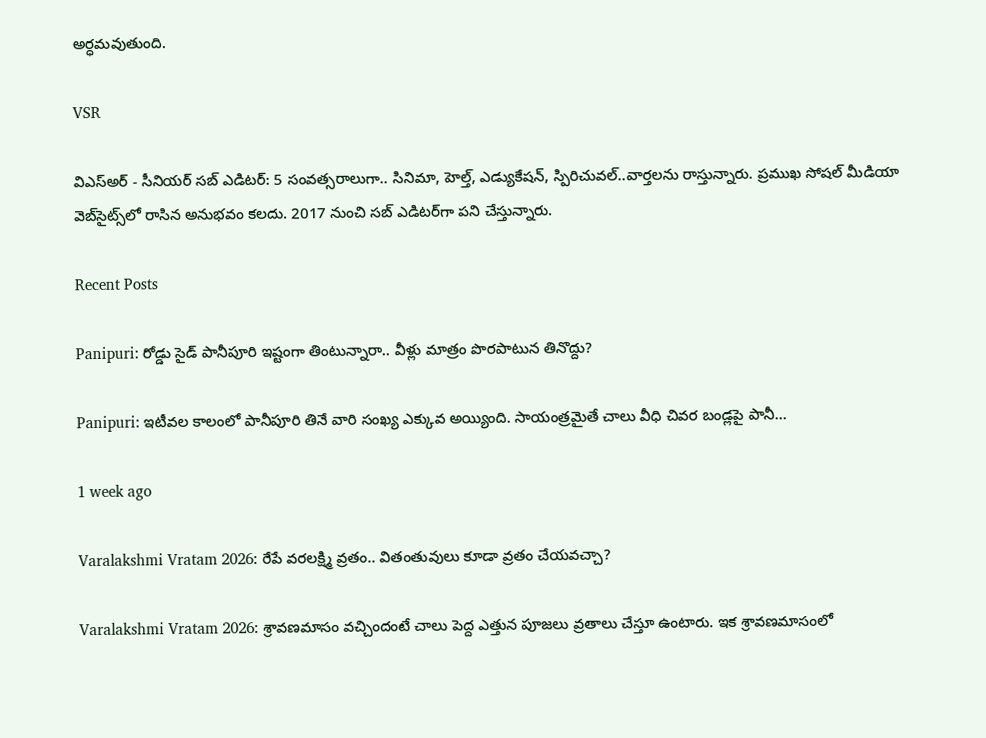అర్ధమవుతుంది.

VSR

విఎస్అర్ - సీనియర్ సబ్ ఎడిటర్: 5 సంవత్సరాలుగా.. సినిమా, హెల్త్, ఎడ్యుకేషన్, స్పిరిచువల్..వార్తలను రాస్తున్నారు. ప్రముఖ సోషల్ మీడియా వెబ్‌సైట్స్‌లో రాసిన అనుభవం కలదు. 2017 నుంచి సబ్ ఎడిటర్‌గా పని చేస్తున్నారు.

Recent Posts

Panipuri: రోడ్డు సైడ్ పానీపూరి ఇష్టంగా తింటున్నారా.. వీళ్లు మాత్రం పొరపాటున తినొద్దు?

Panipuri: ఇటీవల కాలంలో పానీపూరి తినే వారి సంఖ్య ఎక్కువ అయ్యింది. సాయంత్రమైతే చాలు వీధి చివర బండ్లపై పానీ…

1 week ago

Varalakshmi Vratam 2026: రేపే వరలక్ష్మి వ్రతం.. వితంతువులు కూడా వ్రతం చేయవచ్చా?

Varalakshmi Vratam 2026: శ్రావణమాసం వచ్చిందంటే చాలు పెద్ద ఎత్తున పూజలు వ్రతాలు చేస్తూ ఉంటారు. ఇక శ్రావణమాసంలో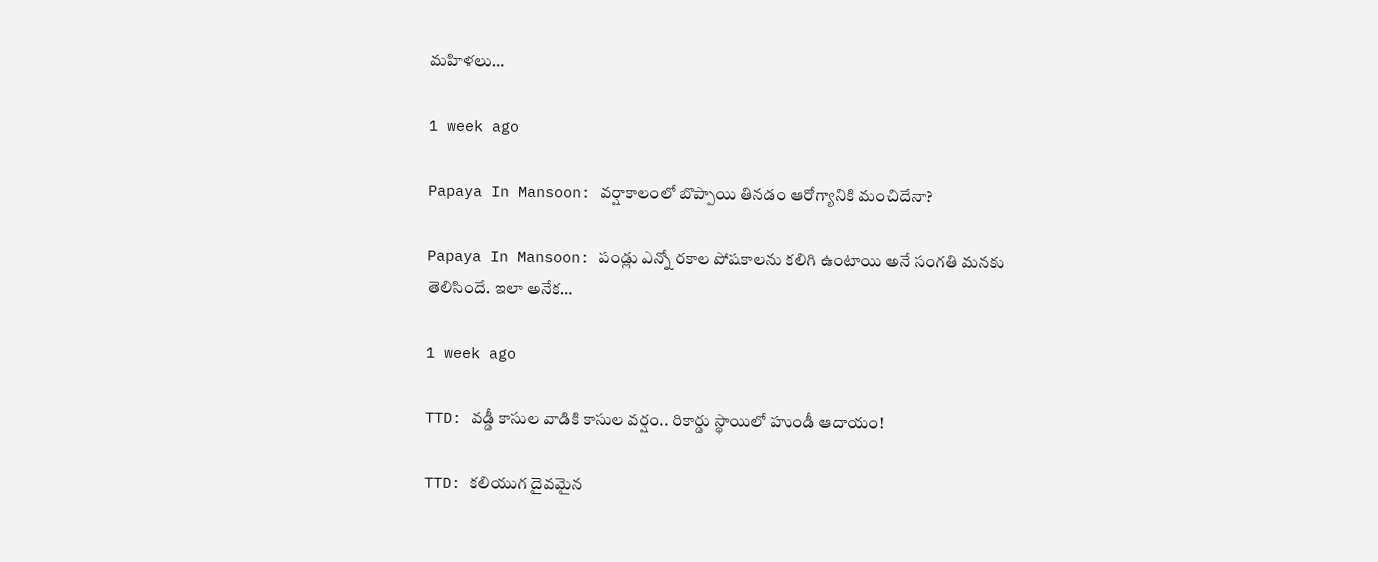మహిళలు…

1 week ago

Papaya In Mansoon: వర్షాకాలంలో బొప్పాయి తినడం ఆరోగ్యానికి మంచిదేనా?

Papaya In Mansoon: పండ్లు ఎన్నో రకాల పోషకాలను కలిగి ఉంటాయి అనే సంగతి మనకు తెలిసిందే. ఇలా అనేక…

1 week ago

TTD: వడ్డీ కాసుల వాడికి కాసుల వర్షం.. రికార్డు స్థాయిలో హుండీ ఆదాయం!

TTD: కలియుగ దైవమైన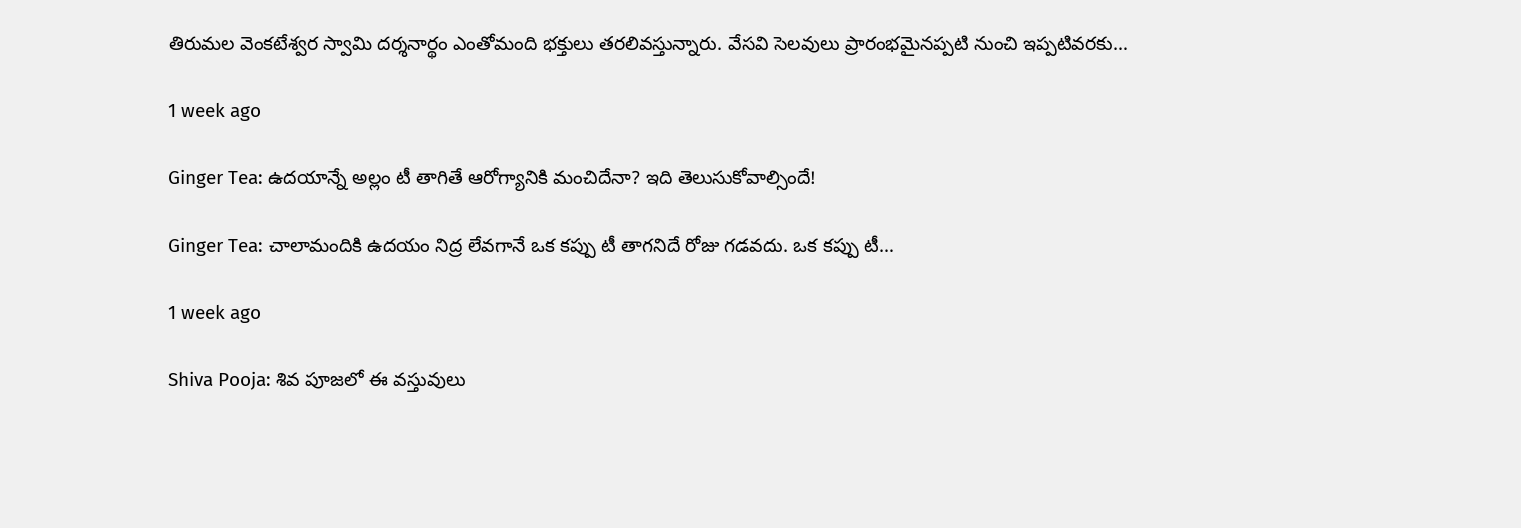తిరుమల వెంకటేశ్వర స్వామి దర్శనార్థం ఎంతోమంది భక్తులు తరలివస్తున్నారు. వేసవి సెలవులు ప్రారంభమైనప్పటి నుంచి ఇప్పటివరకు…

1 week ago

Ginger Tea: ఉదయాన్నే అల్లం టీ తాగితే ఆరోగ్యానికి మంచిదేనా? ఇది తెలుసుకోవాల్సిందే!

Ginger Tea: చాలామందికి ఉదయం నిద్ర లేవగానే ఒక కప్పు టీ తాగనిదే రోజు గడవదు. ఒక కప్పు టీ…

1 week ago

Shiva Pooja: శివ పూజలో ఈ వస్తువులు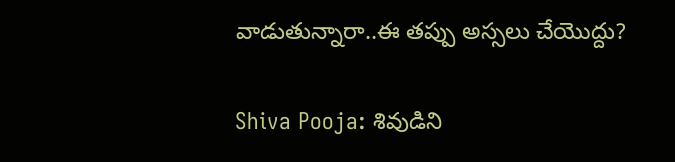వాడుతున్నారా..ఈ తప్పు అస్సలు చేయొద్దు?

Shiva Pooja: శివుడిని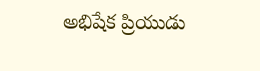అభిషేక ప్రియుడు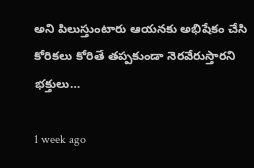అని పిలుస్తుంటారు ఆయనకు అభిషేకం చేసి కోరికలు కోరితే తప్పకుండా నెరవేరుస్తారని భక్తులు…

1 week ago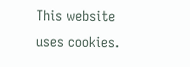This website uses cookies.